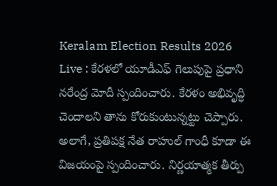Keralam Election Results 2026 Live : కేరళలో యూడీఎఫ్ గెలుపుపై ప్రధాని నరేంద్ర మోదీ స్పందించారు. కేరళం అభివృద్ధి చెందాలని తాను కోరుకుంటున్నట్టు చెప్పారు.
అలాగే, ప్రతిపక్ష నేత రాహుల్ గాంధీ కూడా ఈ విజయంపై స్పందించారు. నిర్ణయాత్మక తీర్పు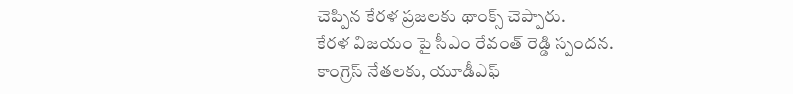చెప్పిన కేరళ ప్రజలకు థాంక్స్ చెప్పారు.
కేరళ విజయం పై సీఎం రేవంత్ రెడ్డి స్పందన.
కాంగ్రెస్ నేతలకు, యూడీఎఫ్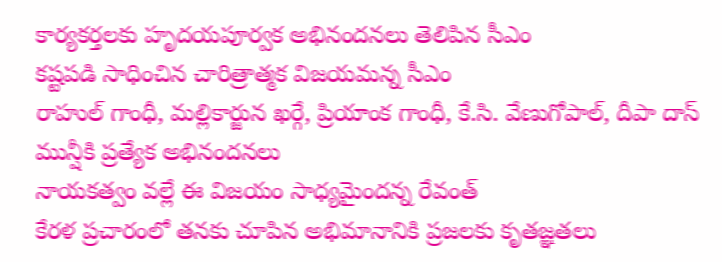కార్యకర్తలకు హృదయపూర్వక అభినందనలు తెలిపిన సీఎం
కష్టపడి సాధించిన చారిత్రాత్మక విజయమన్న సీఎం
రాహుల్ గాంధీ, మల్లికార్జున ఖర్గే, ప్రియాంక గాంధీ, కే.సి. వేణుగోపాల్, దీపా దాస్ మున్షీకి ప్రత్యేక అభినందనలు
నాయకత్వం వల్లే ఈ విజయం సాధ్యమైందన్న రేవంత్
కేరళ ప్రచారంలో తనకు చూపిన అభిమానానికి ప్రజలకు కృతజ్ఞతలు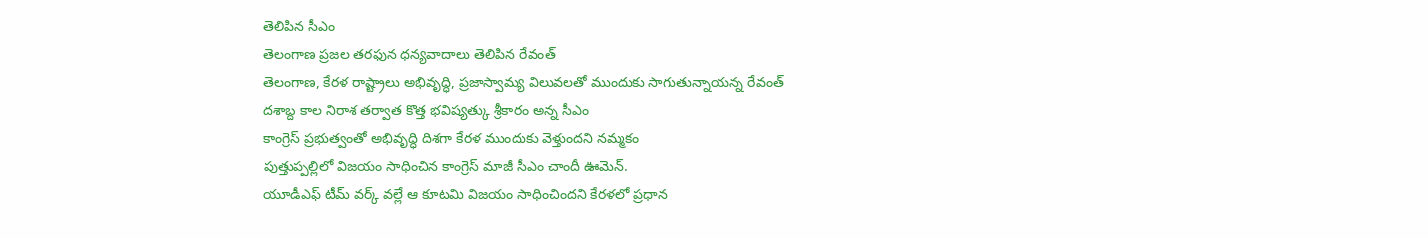తెలిపిన సీఎం
తెలంగాణ ప్రజల తరఫున ధన్యవాదాలు తెలిపిన రేవంత్
తెలంగాణ, కేరళ రాష్ట్రాలు అభివృద్ధి, ప్రజాస్వామ్య విలువలతో ముందుకు సాగుతున్నాయన్న రేవంత్
దశాబ్ద కాల నిరాశ తర్వాత కొత్త భవిష్యత్కు శ్రీకారం అన్న సీఎం
కాంగ్రెస్ ప్రభుత్వంతో అభివృద్ధి దిశగా కేరళ ముందుకు వెళ్తుందని నమ్మకం
పుత్తుప్పల్లిలో విజయం సాధించిన కాంగ్రెస్ మాజీ సీఎం చాందీ ఊమెన్.
యూడీఎఫ్ టీమ్ వర్క్ వల్లే ఆ కూటమి విజయం సాధించిందని కేరళలో ప్రధాన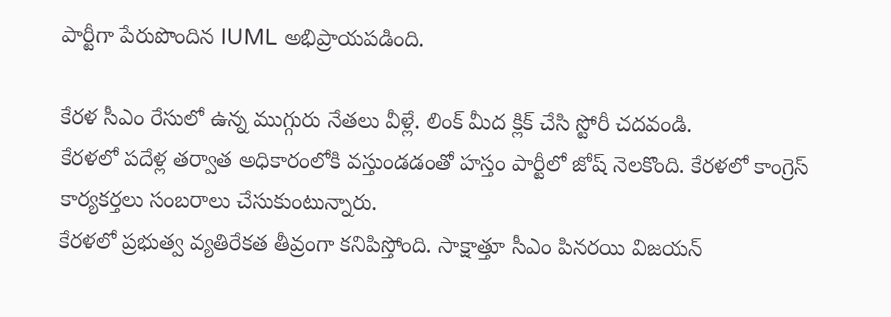పార్టీగా పేరుపొందిన IUML అభిప్రాయపడింది.

కేరళ సీఎం రేసులో ఉన్న ముగ్గురు నేతలు వీళ్లే. లింక్ మీద క్లిక్ చేసి స్టోరీ చదవండి.
కేరళలో పదేళ్ల తర్వాత అధికారంలోకి వస్తుండడంతో హస్తం పార్టీలో జోష్ నెలకొంది. కేరళలో కాంగ్రెస్ కార్యకర్తలు సంబరాలు చేసుకుంటున్నారు.
కేరళలో ప్రభుత్వ వ్యతిరేకత తీవ్రంగా కనిపిస్తోంది. సాక్షాత్తూ సీఎం పినరయి విజయన్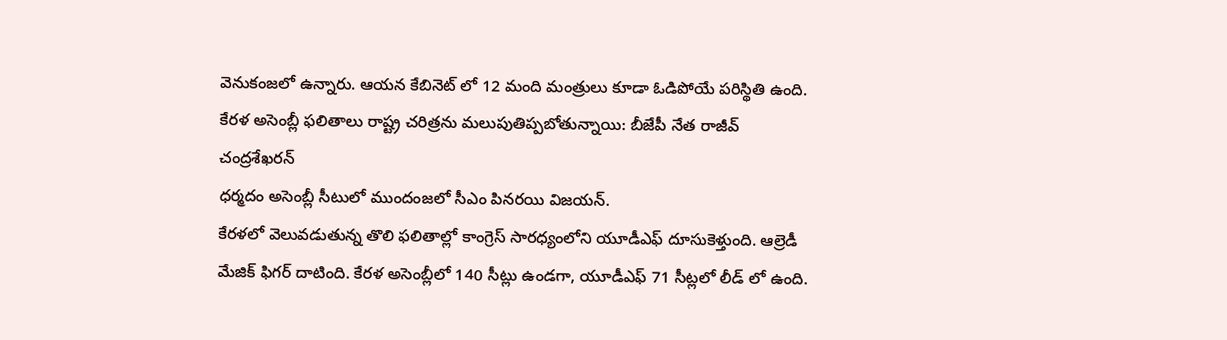వెనుకంజలో ఉన్నారు. ఆయన కేబినెట్ లో 12 మంది మంత్రులు కూడా ఓడిపోయే పరిస్థితి ఉంది.
కేరళ అసెంబ్లీ ఫలితాలు రాష్ట్ర చరిత్రను మలుపుతిప్పబోతున్నాయి: బీజేపీ నేత రాజీవ్ చంద్రశేఖరన్
ధర్మదం అసెంబ్లీ సీటులో ముందంజలో సీఎం పినరయి విజయన్.
కేరళలో వెలువడుతున్న తొలి ఫలితాల్లో కాంగ్రెస్ సారధ్యంలోని యూడీఎఫ్ దూసుకెళ్తుంది. ఆల్రెడీ మేజిక్ ఫిగర్ దాటింది. కేరళ అసెంబ్లీలో 140 సీట్లు ఉండగా, యూడీఎఫ్ 71 సీట్లలో లీడ్ లో ఉంది.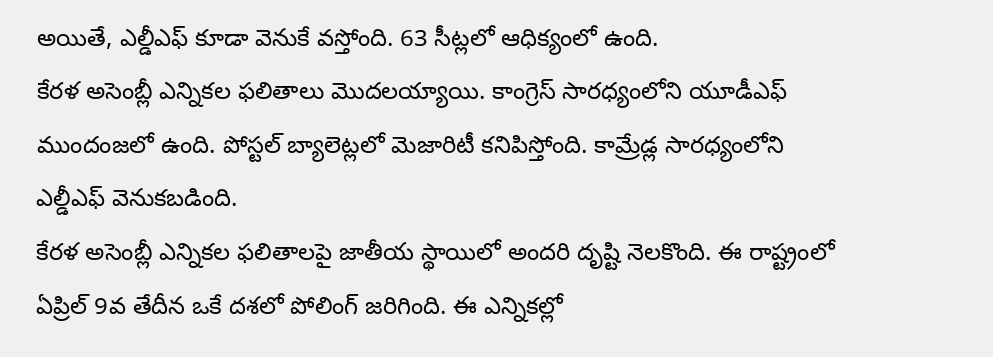అయితే, ఎల్డీఎఫ్ కూడా వెనుకే వస్తోంది. 63 సీట్లలో ఆధిక్యంలో ఉంది.
కేరళ అసెంబ్లీ ఎన్నికల ఫలితాలు మొదలయ్యాయి. కాంగ్రెస్ సారధ్యంలోని యూడీఎఫ్ ముందంజలో ఉంది. పోస్టల్ బ్యాలెట్లలో మెజారిటీ కనిపిస్తోంది. కామ్రేడ్ల సారధ్యంలోని ఎల్డీఎఫ్ వెనుకబడింది.
కేరళ అసెంబ్లీ ఎన్నికల ఫలితాలపై జాతీయ స్థాయిలో అందరి దృష్టి నెలకొంది. ఈ రాష్ట్రంలో ఏప్రిల్ 9వ తేదీన ఒకే దశలో పోలింగ్ జరిగింది. ఈ ఎన్నికల్లో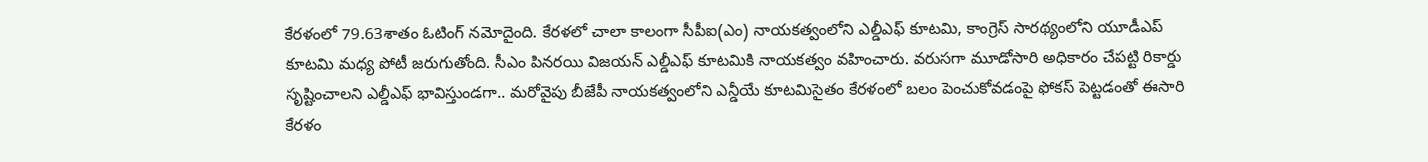కేరళంలో 79.63శాతం ఓటింగ్ నమోదైంది. కేరళలో చాలా కాలంగా సీపీఐ(ఎం) నాయకత్వంలోని ఎల్డీఎఫ్ కూటమి, కాంగ్రెస్ సారథ్యంలోని యూడీఎప్ కూటమి మధ్య పోటీ జరుగుతోంది. సీఎం పినరయి విజయన్ ఎల్డీఎఫ్ కూటమికి నాయకత్వం వహించారు. వరుసగా మూడోసారి అధికారం చేపట్టి రికార్డు సృష్టించాలని ఎల్డీఎఫ్ భావిస్తుండగా.. మరోవైపు బీజేపీ నాయకత్వంలోని ఎన్డీయే కూటమిసైతం కేరళంలో బలం పెంచుకోవడంపై ఫోకస్ పెట్టడంతో ఈసారి కేరళం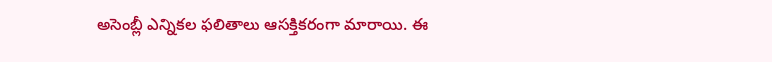అసెంబ్లీ ఎన్నికల ఫలితాలు ఆసక్తికరంగా మారాయి. ఈ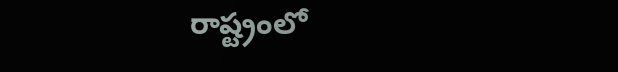రాష్ట్రంలో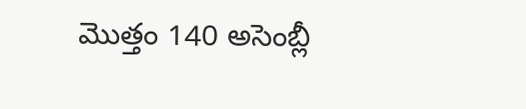మొత్తం 140 అసెంబ్లీ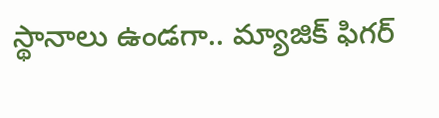స్థానాలు ఉండగా.. మ్యాజిక్ ఫిగర్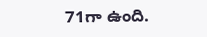71గా ఉంది.